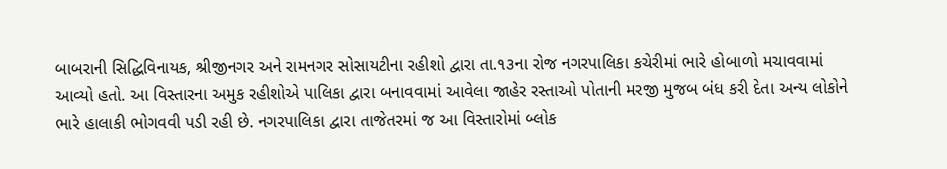બાબરાની સિદ્ધિવિનાયક, શ્રીજીનગર અને રામનગર સોસાયટીના રહીશો દ્વારા તા.૧૩ના રોજ નગરપાલિકા કચેરીમાં ભારે હોબાળો મચાવવામાં આવ્યો હતો. આ વિસ્તારના અમુક રહીશોએ પાલિકા દ્વારા બનાવવામાં આવેલા જાહેર રસ્તાઓ પોતાની મરજી મુજબ બંધ કરી દેતા અન્ય લોકોને ભારે હાલાકી ભોગવવી પડી રહી છે. નગરપાલિકા દ્વારા તાજેતરમાં જ આ વિસ્તારોમાં બ્લોક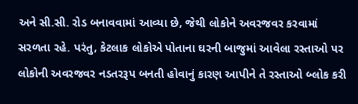અને સી.સી. રોડ બનાવવામાં આવ્યા છે, જેથી લોકોને અવરજવર કરવામાં સરળતા રહે. પરંતુ, કેટલાક લોકોએ પોતાના ઘરની બાજુમાં આવેલા રસ્તાઓ પર લોકોની અવરજવર નડતરરૂપ બનતી હોવાનું કારણ આપીને તે રસ્તાઓ બ્લોક કરી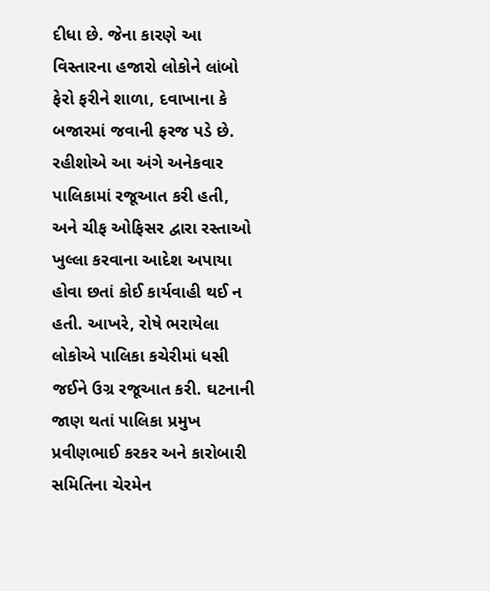દીધા છે. જેના કારણે આ વિસ્તારના હજારો લોકોને લાંબો ફેરો ફરીને શાળા, દવાખાના કે બજારમાં જવાની ફરજ પડે છે. રહીશોએ આ અંગે અનેકવાર પાલિકામાં રજૂઆત કરી હતી, અને ચીફ ઓફિસર દ્વારા રસ્તાઓ ખુલ્લા કરવાના આદેશ અપાયા હોવા છતાં કોઈ કાર્યવાહી થઈ ન હતી. આખરે, રોષે ભરાયેલા લોકોએ પાલિકા કચેરીમાં ધસી જઈને ઉગ્ર રજૂઆત કરી. ઘટનાની જાણ થતાં પાલિકા પ્રમુખ પ્રવીણભાઈ કરકર અને કારોબારી સમિતિના ચેરમેન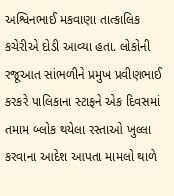અશ્વિનભાઈ મકવાણા તાત્કાલિક કચેરીએ દોડી આવ્યા હતા. લોકોની રજૂઆત સાંભળીને પ્રમુખ પ્રવીણભાઈ કરકરે પાલિકાના સ્ટાફને એક દિવસમાં તમામ બ્લોક થયેલા રસ્તાઓ ખુલ્લા કરવાના આદેશ આપતા મામલો થાળે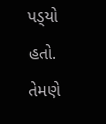પડ્‌યો હતો. તેમણે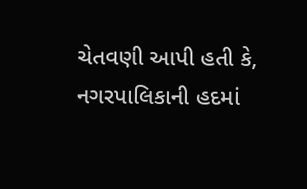ચેતવણી આપી હતી કે, નગરપાલિકાની હદમાં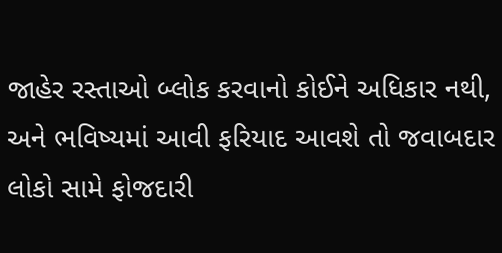જાહેર રસ્તાઓ બ્લોક કરવાનો કોઈને અધિકાર નથી, અને ભવિષ્યમાં આવી ફરિયાદ આવશે તો જવાબદાર લોકો સામે ફોજદારી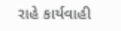રાહે કાર્યવાહી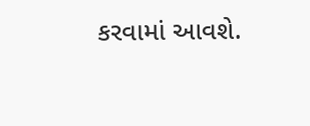કરવામાં આવશે.